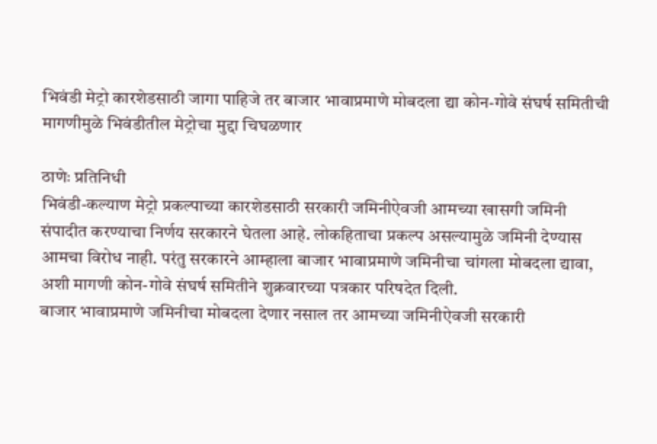भिवंडी मेट्रो कारशेडसाठी जागा पाहिजे तर बाजार भावाप्रमाणे मोबदला द्या कोन-गोवे संघर्ष समितीची मागणीमुळे भिवंडीतील मेट्रोचा मुद्दा चिघळणार

ठाणेः प्रतिनिधी
भिवंडी-कल्याण मेट्रो प्रकल्पाच्या कारशेडसाठी सरकारी जमिनीऐवजी आमच्या खासगी जमिनी संपादीत करण्याचा निर्णय सरकारने घेतला आहे. लोकहिताचा प्रकल्प असल्यामुळे जमिनी देण्यास आमचा विरोध नाही. परंतु सरकारने आम्हाला बाजार भावाप्रमाणे जमिनीचा चांगला मोबदला द्यावा, अशी मागणी कोन-गोवे संघर्ष समितीने शुक्रवारच्या पत्रकार परिषदेत दिली.
बाजार भावाप्रमाणे जमिनीचा मोबदला देणार नसाल तर आमच्या जमिनीऐवजी सरकारी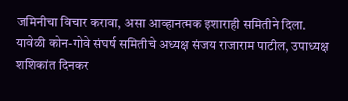जमिनीचा विचार करावा, असा आव्हानत्मक इशाराही समितीने दिला.
यावेळी कोन-गोवे संघर्ष समितीचे अध्यक्ष संजय राजाराम पाटील, उपाध्यक्ष शशिकांत दिनकर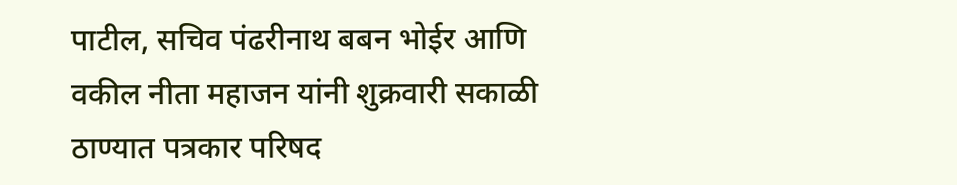पाटील, सचिव पंढरीनाथ बबन भोईर आणि वकील नीता महाजन यांनी शुक्रवारी सकाळी ठाण्यात पत्रकार परिषद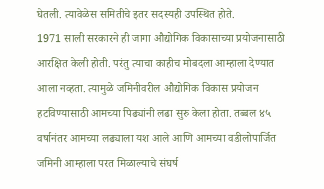घेतली. त्यावेळेस समितीचे इतर सदस्यही उपस्थित होते.
1971 साली सरकारने ही जागा औद्योगिक विकासाच्या प्रयोजनासाठी आरक्षित केली होती. परंतु त्याचा काहीच मोबदला आम्हाला देण्यात आला नव्हता. त्यामुळे जमिनीवरील औद्योगिक विकास प्रयोजन हटविण्यासाठी आमच्या पिढ्यांनी लढा सुरु केला होता. तब्बल ४५ वर्षानंतर आमच्या लढ्याला यश आले आणि आमच्या वडीलोपार्जित जमिनी आम्हाला परत मिळाल्याचे संघर्ष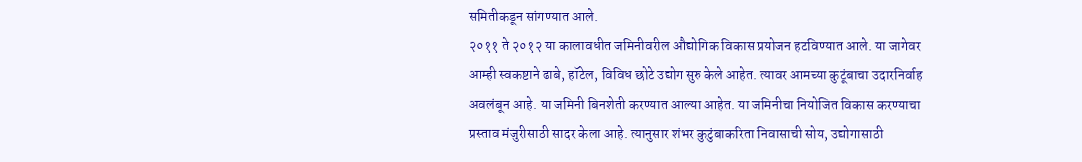समितीकडून सांगण्यात आले.
२०११ ते २०१२ या कालावधीत जमिनीवरील औद्योगिक विकास प्रयोजन हटविण्यात आले. या जागेवर आम्ही स्वकष्टाने ढाबे, हॉटेल, विविध छोटे उद्योग सुरु केले आहेत. त्यावर आमच्या कुटूंबाचा उदारनिर्वाह अवलंबून आहे. या जमिनी बिनशेती करण्यात आल्या आहेत. या जमिनीचा नियोजित विकास करण्याचा प्रस्ताव मंजुरीसाठी सादर केला आहे. त्यानुसार शंभर कुटुंबाकरिता निवासाची सोय, उद्योगासाठी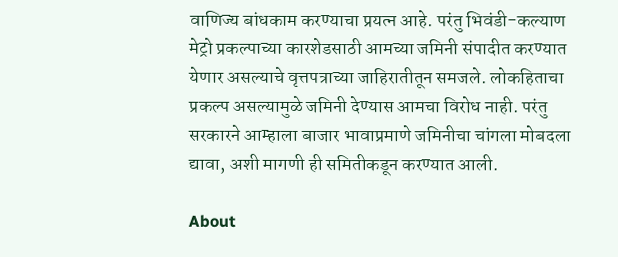वाणिज्य बांधकाम करण्याचा प्रयत्न आहे. परंतु भिवंडी-कल्याण मेट्रो प्रकल्पाच्या कारशेडसाठी आमच्या जमिनी संपादीत करण्यात येणार असल्याचे वृत्तपत्राच्या जाहिरातीतून समजले. लोकहिताचा प्रकल्प असल्यामुळे जमिनी देण्यास आमचा विरोध नाही. परंतु सरकारने आम्हाला बाजार भावाप्रमाणे जमिनीचा चांगला मोबदला द्यावा, अशी मागणी ही समितीकडून करण्यात आली.

About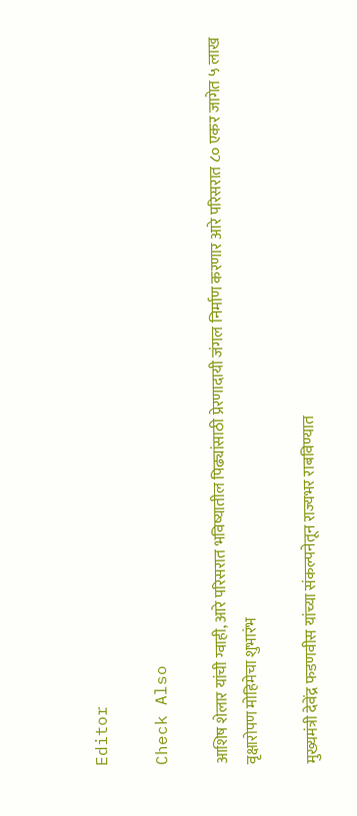Editor

Check Also

आशिष शेलार यांची ग्वाही, आरे परिसरात भविष्यातील पिढ्यांसाठी प्रेरणादायी जंगल निर्माण करणार आरे परिसरात ८० एकर जागेत ५ लाख वृक्षारोपण मोहिमेचा शुभारंभ

मुख्यमंत्री देवेंद्र फडणवीस यांच्या संकल्पनेतून राज्यभर राबविण्यात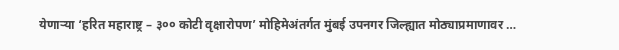येणाऱ्या ‘हरित महाराष्ट्र – ३०० कोटी वृक्षारोपण’ मोहिमेअंतर्गत मुंबई उपनगर जिल्ह्यात मोठ्याप्रमाणावर …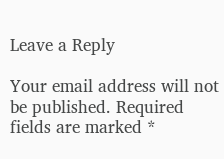Leave a Reply

Your email address will not be published. Required fields are marked *